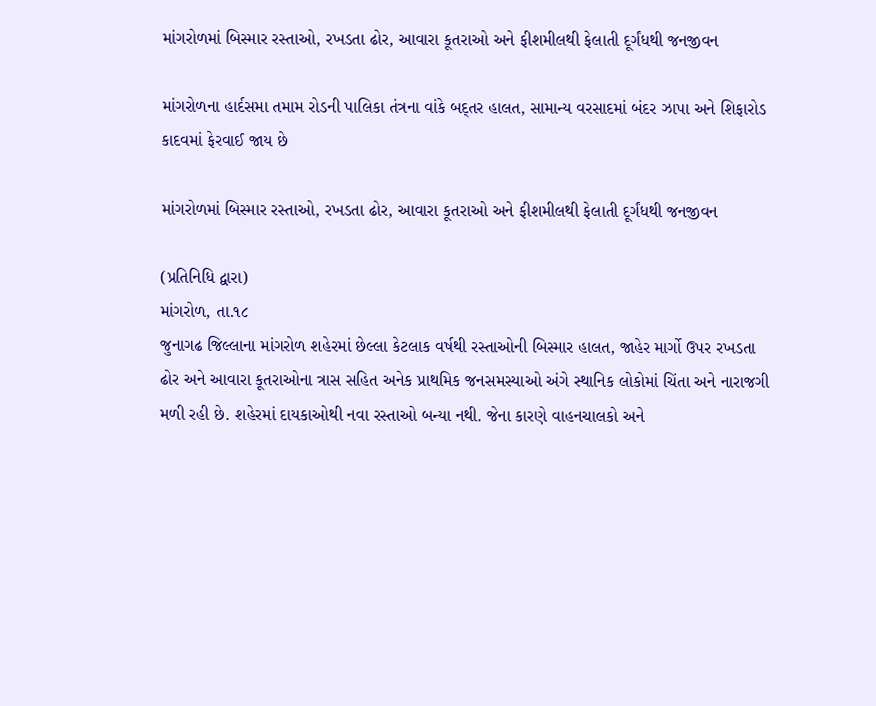માંગરોળમાં બિસ્માર રસ્તાઓ, રખડતા ઢોર, આવારા કૂતરાઓ અને ફીશમીલથી ફેલાતી દૂર્ગંધથી જનજીવન

માંગરોળના હાર્દસમા તમામ રોડની પાલિકા તંત્રના વાંકે બદ્તર હાલત, સામાન્ય વરસાદમાં બંદર ઝાપા અને શિફારોડ કાદવમાં ફેરવાઈ જાય છે

માંગરોળમાં બિસ્માર રસ્તાઓ, રખડતા ઢોર, આવારા કૂતરાઓ અને ફીશમીલથી ફેલાતી દૂર્ગંધથી જનજીવન

(પ્રતિનિધિ દ્વારા)
માંગરોળ, તા.૧૮
જુનાગઢ જિલ્લાના માંગરોળ શહેરમાં છેલ્લા કેટલાક વર્ષથી રસ્તાઓની બિસ્માર હાલત, જાહેર માર્ગો ઉપર રખડતા ઢોર અને આવારા કૂતરાઓના ત્રાસ સહિત અનેક પ્રાથમિક જનસમસ્યાઓ અંગે સ્થાનિક લોકોમાં ચિંતા અને નારાજગી મળી રહી છે. શહેરમાં દાયકાઓથી નવા રસ્તાઓ બન્યા નથી. જેના કારણે વાહનચાલકો અને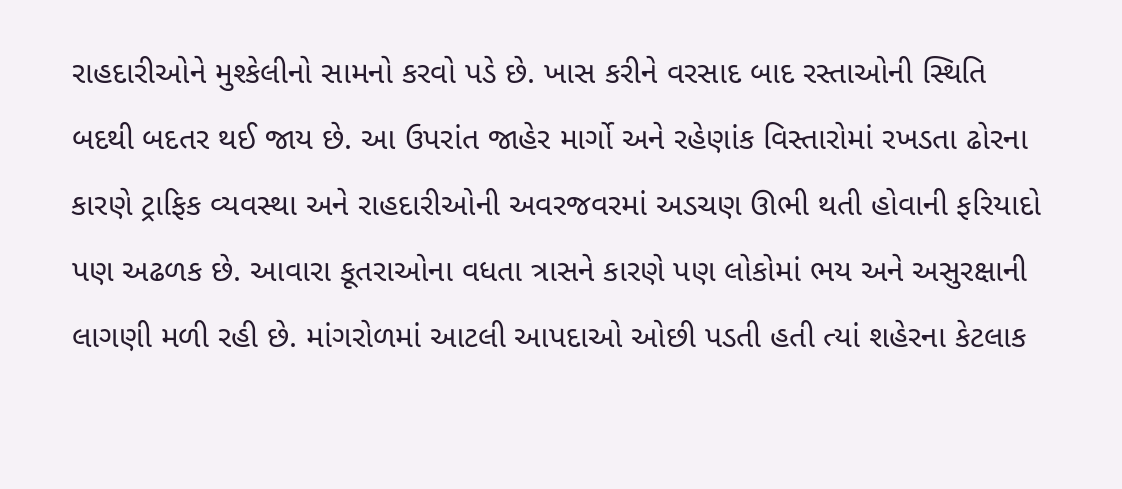રાહદારીઓને મુશ્કેલીનો સામનો કરવો પડે છે. ખાસ કરીને વરસાદ બાદ રસ્તાઓની સ્થિતિ બદથી બદતર થઈ જાય છે. આ ઉપરાંત જાહેર માર્ગો અને રહેણાંક વિસ્તારોમાં રખડતા ઢોરના કારણે ટ્રાફિક વ્યવસ્થા અને રાહદારીઓની અવરજવરમાં અડચણ ઊભી થતી હોવાની ફરિયાદો પણ અઢળક છે. આવારા કૂતરાઓના વધતા ત્રાસને કારણે પણ લોકોમાં ભય અને અસુરક્ષાની લાગણી મળી રહી છે. માંગરોળમાં આટલી આપદાઓ ઓછી પડતી હતી ત્યાં શહેરના કેટલાક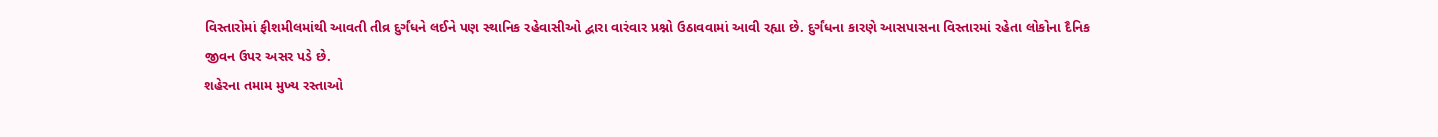વિસ્તારોમાં ફીશમીલમાંથી આવતી તીવ્ર દુર્ગંધને લઈને પણ સ્થાનિક રહેવાસીઓ દ્વારા વારંવાર પ્રશ્નો ઉઠાવવામાં આવી રહ્યા છે. દુર્ગંધના કારણે આસપાસના વિસ્તારમાં રહેતા લોકોના દૈનિક જીવન ઉપર અસર પડે છે.
શહેરના તમામ મુખ્ય રસ્તાઓ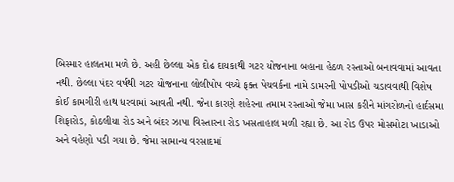બિસ્માર હાલતમા મળે છે. અહી છેલ્લા એક દોઢ દાયકાથી ગટર યોજનાના બહાના હેઠળ રસ્તાઓ બનાવવામાં આવતા નથી. છેલ્લા પંદર વર્ષથી ગટર યોજનાના લોલીપોપ વચ્ચે ફક્ત પેચવર્કના નામે ડામરની પોપડીઓ ચડાવવાથી વિશેષ કોઈ કામગીરી હાથ ધરવામાં આવતી નથી. જેના કારણે શહેરના તમામ રસ્તાઓ જેમા ખાસ કરીને માંગરોળનો હાર્દસમા શિફારોડ, કોઠલીયા રોડ અને બંદર ઝાપા વિસ્તારના રોડ ખસતાહાલ મળી રહ્યા છે. આ રોડ ઉપર મોસમોટા ખાડાઓ અને વહેણો પડી ગયા છે. જેમા સામાન્ય વરસાદમાં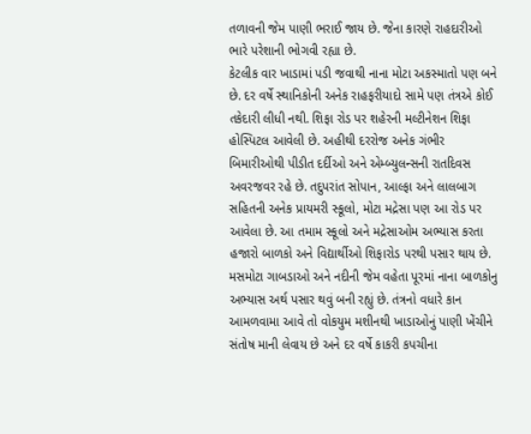તળાવની જેમ પાણી ભરાઈ જાય છે. જેના કારણે રાહદારીઓ ભારે પરેશાની ભોગવી રહ્યા છે.
કેટલીક વાર ખાડામાં પડી જવાથી નાના મોટા અકસ્માતો પણ બને છે. દર વર્ષે સ્થાનિકોની અનેક રાહફરીયાદો સામે પણ તંત્રએ કોઈ તકેદારી લીધી નથી. શિફા રોડ પર શહેરની મલ્ટીનેશન શિફા હોસ્પિટલ આવેલી છે. અહીથી દરરોજ અનેક ગંભીર બિમારીઓથી પીડીત દર્દીઓ અને એમ્બ્યુલન્સની રાતદિવસ અવરજવર રહે છે. તદુપરાંત સોપાન, આલ્ફા અને લાલબાગ સહિતની અનેક પ્રાયમરી સ્કૂલો, મોટા મદ્રેસા પણ આ રોડ પર આવેલા છે. આ તમામ સ્કૂલો અને મદ્રેસાઓમ અભ્યાસ કરતા હજારો બાળકો અને વિદ્યાર્થીઓ શિફારોડ પરથી પસાર થાય છે. મસમોટા ગાબડાઓ અને નદીની જેમ વહેતા પૂરમાં નાના બાળકોનુ અભ્યાસ અર્થ પસાર થવું બની રહ્યું છે. તંત્રનો વધારે કાન આમળવામા આવે તો વોકયુમ મશીનથી ખાડાઓનું પાણી ખેંચીને સંતોષ માની લેવાય છે અને દર વર્ષે કાકરી કપચીના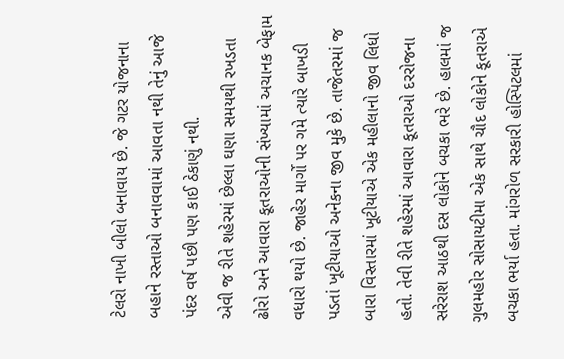ટેલરો નાખી બીલો બનાવાય છે. જે ગટર યોજનાના બહાને રસ્તાઓ બનાવવામાં આવતા નથી તેનું આજે પંદર વર્ષ પછી પણ કાઈ ઠેકાણું નથી.
એવી જ રીતે શહેરમાં છેલ્લા ઘણા સમયથી રખડતા ઢોરો અને આવારા કૂતરાઓની સંખ્યામાં અચાનક બેફામ વધારો થયો છે. જાહેર માર્ગો પર ગમે ત્યારે બાખડી પડતાં ખૂટીયાઓ અનેકના જીવ મુકે છે. તાજેતરમાં જ બારા વિસ્તારમાં ખૂટીયાએ એક મહીલાનો જીવ લિધો હતો. તેવી રીતે શહેરમાં આવારા કૂતરાઓ દરરોજના સરેરાશ આઠથી દસ લોકોને બચકા ભરે છે. હાલમાં જ ગુલમહોર સોસાયટીમા એક સાથે ચૌદ લોકોને કૂતરાએ બચકા ભર્યા હતા. માંગરોળ સરકારી હોસ્પિટલમાં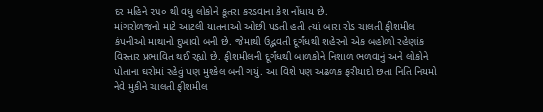દર મહિને ૨૫૦ થી વધુ લોકોને કૂતરા કરડવાના કેશ નોંધાય છે.
માંગરોળજનો માટે આટલી યાતનાઓ ઓછી પડતી હતી ત્યાં બારા રોડ ચાલતી ફીશમીલ કંપનીઓ માથાનો દુખાવો બની છે. જેમાથી ઉદ્ભવતી દૂર્ગંધથી શહેરનો એક બહોળો રહેણાંક વિસ્તાર પ્રભાવિત થઈ રહ્યો છે. ફીશમીલની દૂર્ગંધથી બાળકોને નિશાળ ભળવાનું અને લોકોને પોતાના ઘરોમાં રહેવું પણ મુશ્કેલ બની ગયું. આ વિશે પણ અઢળક ફરીયાદો છતા નિતિ નિયમો નેવે મુકીને ચાલતી ફીશમીલ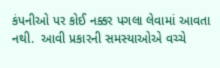કંપનીઓ પર કોઈ નક્કર પગલા લેવામાં આવતા નથી.  આવી પ્રકારની સમસ્યાઓએ વચ્ચે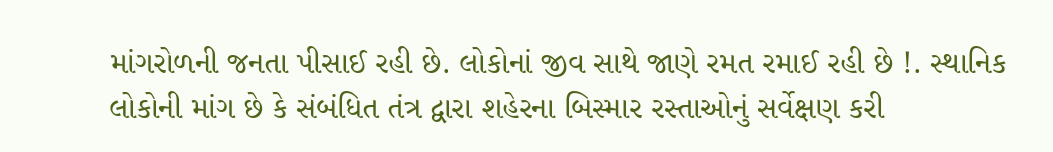માંગરોળની જનતા પીસાઈ રહી છે. લોકોનાં જીવ સાથે જાણે રમત રમાઈ રહી છે !. સ્થાનિક લોકોની માંગ છે કે સંબંધિત તંત્ર દ્વારા શહેરના બિસ્માર રસ્તાઓનું સર્વેક્ષણ કરી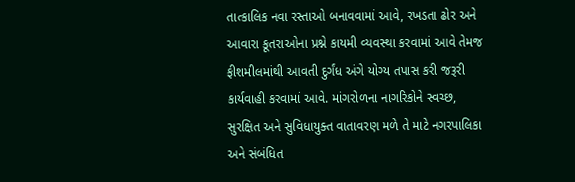તાત્કાલિક નવા રસ્તાઓ બનાવવામાં આવે, રખડતા ઢોર અને આવારા કૂતરાઓના પ્રશ્ને કાયમી વ્યવસ્થા કરવામાં આવે તેમજ ફીશમીલમાંથી આવતી દુર્ગંધ અંગે યોગ્ય તપાસ કરી જરૂરી કાર્યવાહી કરવામાં આવે. માંગરોળના નાગરિકોને સ્વચ્છ, સુરક્ષિત અને સુવિધાયુક્ત વાતાવરણ મળે તે માટે નગરપાલિકા અને સંબંધિત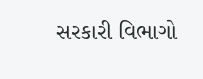સરકારી વિભાગો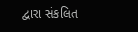દ્વારા સંકલિત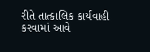રીતે તાત્કાલિક કાર્યવાહી કરવામાં આવે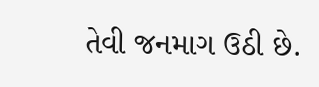તેવી જનમાગ ઉઠી છે.